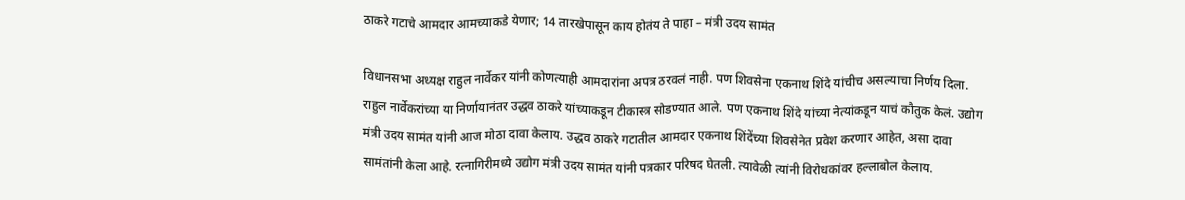ठाकरे गटाचे आमदार आमच्याकडे येणार; 14 तारखेपासून काय होतंय ते पाहा – मंत्री उदय सामंत

विधानसभा अध्यक्ष राहुल नार्वेकर यांनी कोणत्याही आमदारांना अपत्र ठरवलं नाही. पण शिवसेना एकनाथ शिंदे यांचीच असल्याचा निर्णय दिला. राहुल नार्वेकरांच्या या निर्णायानंतर उद्धव ठाकरे यांच्याकडून टीकास्त्र सोडण्यात आले. पण एकनाथ शिंदे यांच्या नेत्यांकडून याचं कौतुक केलं. उद्योग मंत्री उदय सामंत यांनी आज मोठा दावा केलाय. उद्धव ठाकरे गटातील आमदार एकनाथ शिंदेंच्या शिवसेनेत प्रवेश करणार आहेत, असा दावा सामंतांनी केला आहे. रत्नागिरीमध्ये उद्योग मंत्री उदय सामंत यांनी पत्रकार परिषद घेतली. त्यावेळी त्यांनी विरोधकांवर हल्लाबोल केलाय.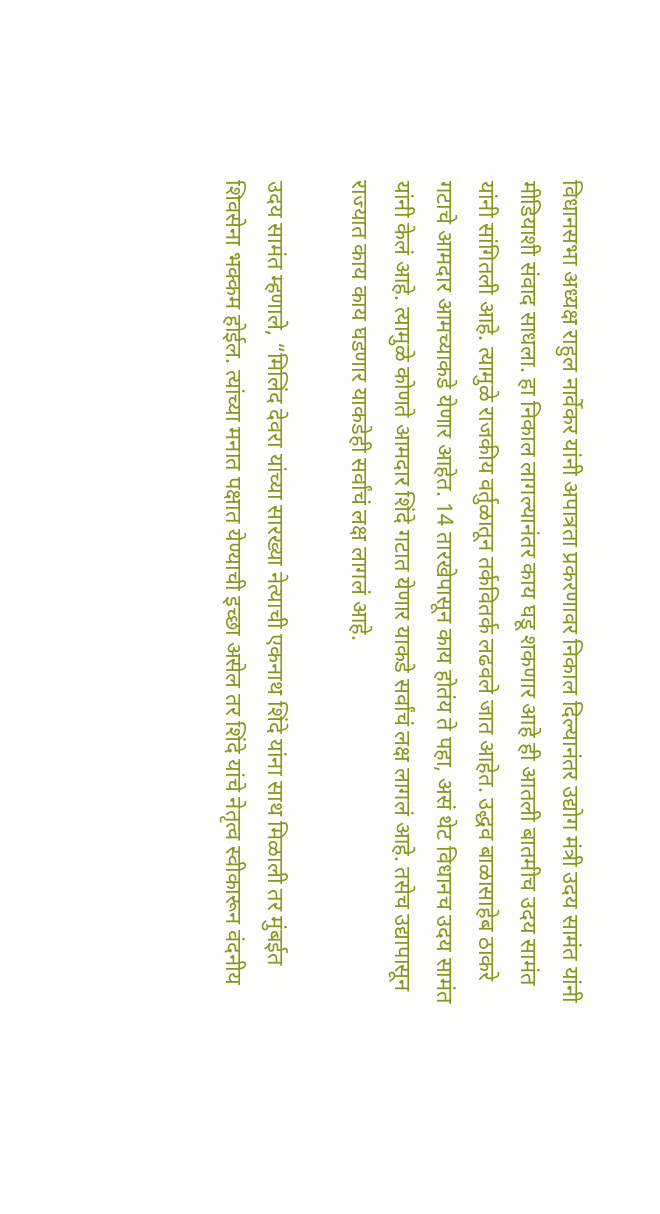विधानसभा अध्यक्ष राहुल नार्वेकर यांनी अपात्रता प्रकरणावर निकाल दिल्यानंतर उद्योग मंत्री उदय सामंत यांनी मीडियाशी संवाद साधला. हा निकाल लागल्यानंतर काय घडू शकणार आहे ही आतली बातमीच उदय सामंत यांनी सांगितली आहे. त्यामुळे राजकीय वर्तुळातून तर्कवितर्क लढवले जात आहेत. उद्धव बाळासाहेब ठाकरे गटाचे आमदार आमच्याकडे येणार आहेत. 14 तारखेपासून काय होतंय ते पहा, असं थेट विधानच उदय सामंत यांनी केलं आहे. त्यामुळे कोणते आमदार शिंदे गटात येणार याकडे सर्वांचं लक्ष लागलं आहे. तसेच उद्यापासून राज्यात काय काय घडणार याकडेही सर्वांचं लक्ष लागलं आहे.

उदय सामंत म्हणाले, “मिलिंद देवरा यांच्या सारख्या नेत्याची एकनाथ शिंदे यांना साथ मिळाली तर मुंबईत शिवसेना भक्कम होईल. त्यांच्या मनात पक्षात येण्याची इच्छा असेल तर शिंदे यांचे नेतृत्व स्वीकारून वंदनीय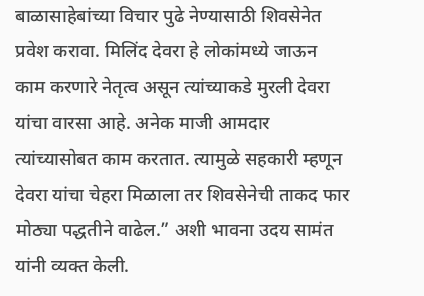बाळासाहेबांच्या विचार पुढे नेण्यासाठी शिवसेनेत प्रवेश करावा. मिलिंद देवरा हे लोकांमध्ये जाऊन काम करणारे नेतृत्व असून त्यांच्याकडे मुरली देवरा यांचा वारसा आहे. अनेक माजी आमदार त्यांच्यासोबत काम करतात. त्यामुळे सहकारी म्हणून देवरा यांचा चेहरा मिळाला तर शिवसेनेची ताकद फार मोठ्या पद्धतीने वाढेल.” अशी भावना उदय सामंत यांनी व्यक्त केली.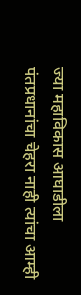ज्या महाविकास आघाडीला पंतप्रधानांचा चेहरा नाही त्यांचा आम्ही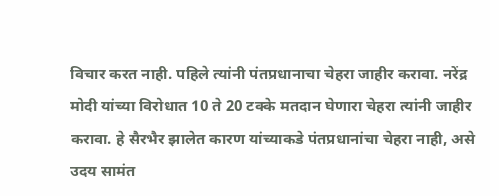विचार करत नाही. पहिले त्यांनी पंतप्रधानाचा चेहरा जाहीर करावा. नरेंद्र मोदी यांच्या विरोधात 10 ते 20 टक्के मतदान घेणारा चेहरा त्यांनी जाहीर करावा. हे सैरभैर झालेत कारण यांच्याकडे पंतप्रधानांचा चेहरा नाही, असे उदय सामंत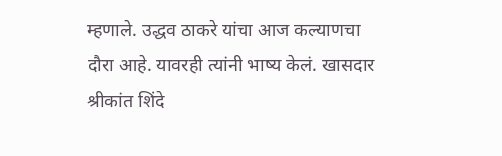म्हणाले. उद्धव ठाकरे यांचा आज कल्याणचा दौरा आहे. यावरही त्यांनी भाष्य केलं. खासदार श्रीकांत शिंदे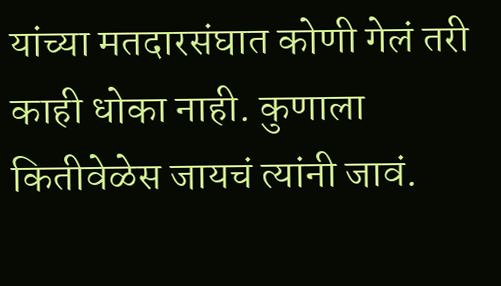यांच्या मतदारसंघात कोणी गेलं तरी काही धोका नाही. कुणाला कितीवेळेस जायचं त्यांनी जावं.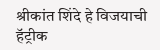श्रीकांत शिंदे हे विजयाची हॅट्रीक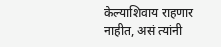केल्याशिवाय राहणार नाहीत, असं त्यांनी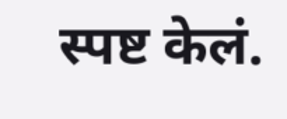स्पष्ट केलं.